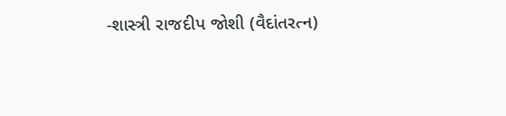-શાસ્ત્રી રાજદીપ જોશી (વૈદાંતરત્ન)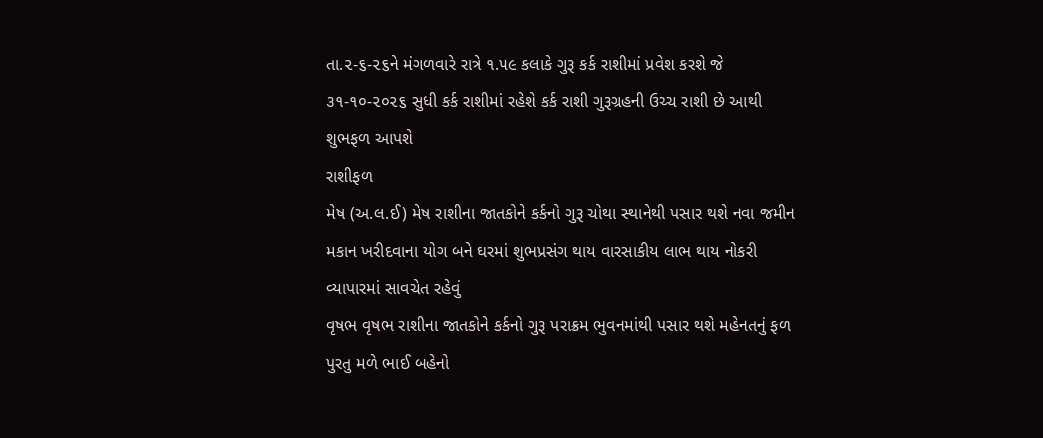તા.૨-૬-૨૬ને મંગળવારે રાત્રે ૧.૫૯ કલાકે ગુરૂ કર્ક રાશીમાં પ્રવેશ કરશે જે ૩૧-૧૦-૨૦૨૬ સુધી કર્ક રાશીમાં રહેશે કર્ક રાશી ગુરૂગ્રહની ઉચ્ચ રાશી છે આથી શુભફળ આપશે
રાશીફળ
મેષ (અ.લ.ઈ) મેષ રાશીના જાતકોને કર્કનો ગુરૂ ચોથા સ્થાનેથી પસાર થશે નવા જમીન મકાન ખરીદવાના યોગ બને ઘરમાં શુભપ્રસંગ થાય વારસાકીય લાભ થાય નોકરી વ્યાપારમાં સાવચેત રહેવું
વૃષભ વૃષભ રાશીના જાતકોને કર્કનો ગુરૂ પરાક્રમ ભુવનમાંથી પસાર થશે મહેનતનું ફળ પુરતુ મળે ભાઈ બહેનો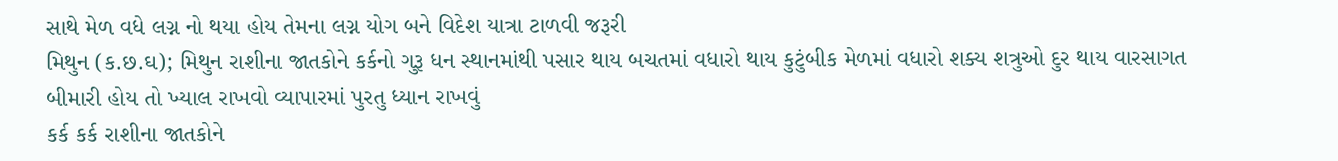સાથે મેળ વધે લગ્ન નો થયા હોય તેમના લગ્ન યોગ બને વિદેશ યાત્રા ટાળવી જરૂરી
મિથુન (ક.છ.ઘ); મિથુન રાશીના જાતકોને કર્કનો ગુરૂ ધન સ્થાનમાંથી પસાર થાય બચતમાં વધારો થાય કુટુંબીક મેળમાં વધારો શક્ય શત્રુઓ દુર થાય વારસાગત બીમારી હોય તો ખ્યાલ રાખવો વ્યાપારમાં પુરતુ ધ્યાન રાખવું
કર્ક કર્ક રાશીના જાતકોને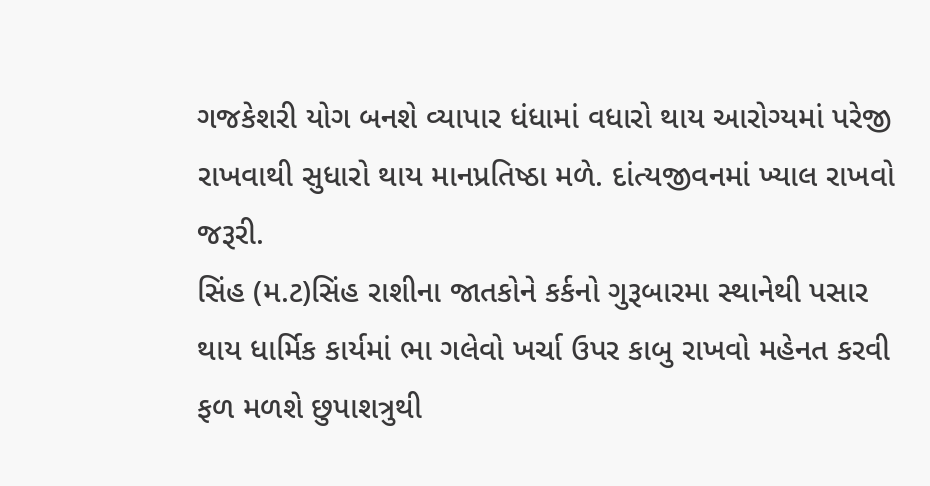ગજકેશરી યોગ બનશે વ્યાપાર ધંધામાં વધારો થાય આરોગ્યમાં પરેજી રાખવાથી સુધારો થાય માનપ્રતિષ્ઠા મળે. દાંત્યજીવનમાં ખ્યાલ રાખવો જરૂરી.
સિંહ (મ.ટ)સિંહ રાશીના જાતકોને કર્કનો ગુરૂબારમા સ્થાનેથી પસાર થાય ધાર્મિક કાર્યમાં ભા ગલેવો ખર્ચા ઉપર કાબુ રાખવો મહેનત કરવી ફળ મળશે છુપાશત્રુથી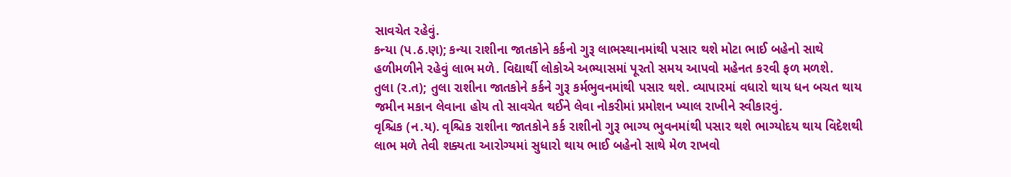સાવચેત રહેવું.
કન્યા (પ.ઠ.ણ); કન્યા રાશીના જાતકોને કર્કનો ગુરૂ લાભસ્થાનમાંથી પસાર થશે મોટા ભાઈ બહેનો સાથે હળીમળીને રહેવું લાભ મળે. વિદ્યાર્થી લોકોએ અભ્યાસમાં પૂરતો સમય આપવો મહેનત કરવી ફળ મળશે.
તુલા (ર.ત); તુલા રાશીના જાતકોને કર્કને ગુરૂ કર્મભુવનમાંથી પસાર થશે. વ્યાપારમાં વધારો થાય ધન બચત થાય જમીન મકાન લેવાના હોય તો સાવચેત થઈને લેવા નોકરીમાં પ્રમોશન ખ્યાલ રાખીને સ્વીકારવું.
વૃશ્ચિક (ન.ય). વૃશ્ચિક રાશીના જાતકોને કર્ક રાશીનો ગુરૂ ભાગ્ય ભુવનમાંથી પસાર થશે ભાગ્યોદય થાય વિદેશથી લાભ મળે તેવી શક્યતા આરોગ્યમાં સુધારો થાય ભાઈ બહેનો સાથે મેળ રાખવો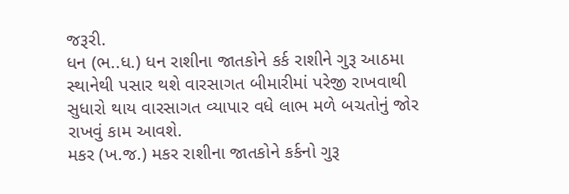જરૂરી.
ધન (ભ..ધ.) ધન રાશીના જાતકોને કર્ક રાશીને ગુરૂ આઠમા સ્થાનેથી પસાર થશે વારસાગત બીમારીમાં પરેજી રાખવાથી સુધારો થાય વારસાગત વ્યાપાર વધે લાભ મળે બચતોનું જોર રાખવું કામ આવશે.
મકર (ખ.જ.) મકર રાશીના જાતકોને કર્કનો ગુરૂ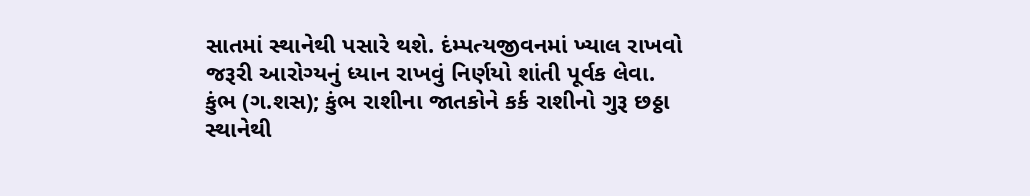સાતમાં સ્થાનેથી પસારે થશે. દંમ્પત્યજીવનમાં ખ્યાલ રાખવો જરૂરી આરોગ્યનું ધ્યાન રાખવું નિર્ણયો શાંતી પૂર્વક લેવા.
કુંભ (ગ.શસ); કુંભ રાશીના જાતકોને કર્ક રાશીનો ગુરૂ છઠ્ઠા સ્થાનેથી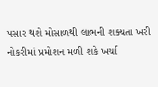પસાર થશે મોસાળથી લાભની શક્યતા ખરી નોકરીમાં પ્રમોશન મળી શકે ખર્ચા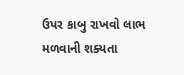ઉપર કાબુ રાખવો લાભ મળવાની શક્યતા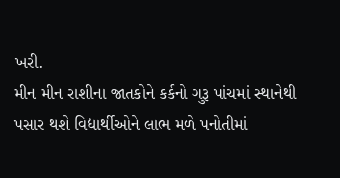ખરી.
મીન મીન રાશીના જાતકોને કર્કનો ગુરૂ પાંચમાં સ્થાનેથી પસાર થશે વિદ્યાર્થીઓને લાભ મળે પનોતીમાં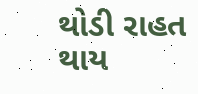થોડી રાહત થાય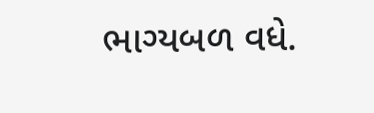ભાગ્યબળ વધે.